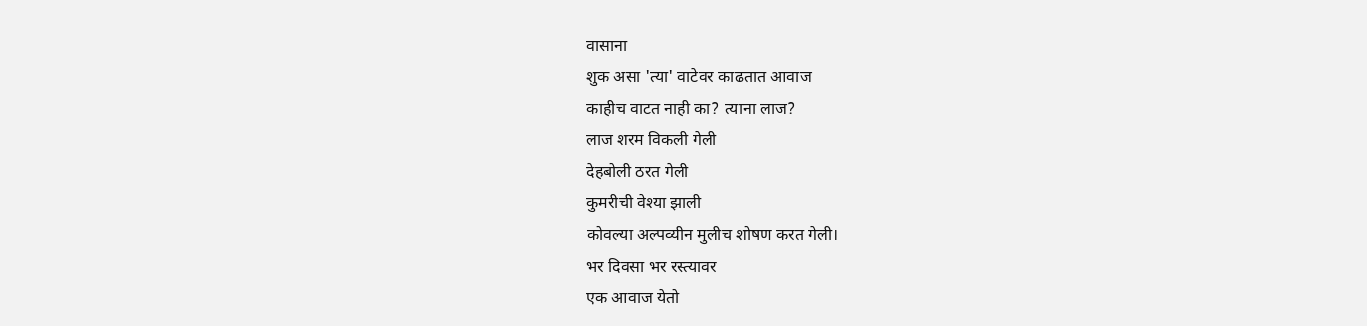वासाना
शुक असा 'त्या' वाटेवर काढतात आवाज
काहीच वाटत नाही का? त्याना लाज?
लाज शरम विकली गेली
देहबोली ठरत गेली
कुमरीची वेश्या झाली
कोवल्या अल्पव्यीन मुलीच शोषण करत गेली।
भर दिवसा भर रस्त्यावर
एक आवाज येतो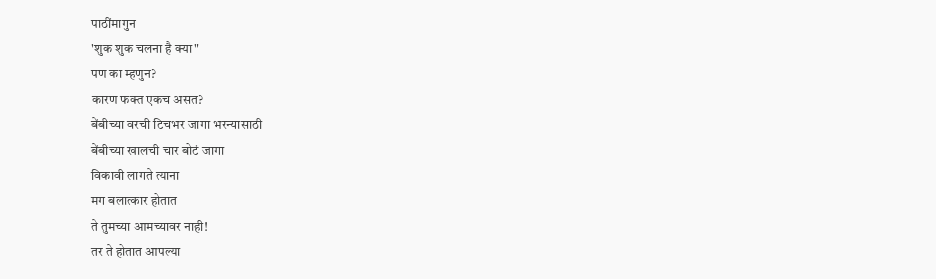पाठींमागुन
'शुक शुक चलना है क्या"
पण का म्हणुन?
कारण फक्त एकच असत?
बेंबीच्या वरची टिचभर जागा भरन्यासाठी
बेंबीच्या खालची चार बोटं जागा
विकावी लागते त्याना
मग बलात्कार होतात
ते तुमच्या आमच्यावर नाही!
तर ते होतात आपल्या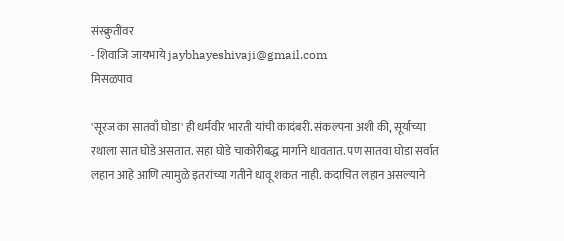संस्क्रुतीवर
- शिवाजि जायभाये jaybhayeshivaji@gmail.com
मिसळपाव

'सूरज का सातवाँ घोडा' ही धर्मवीर भारती यांची कादंबरी. संकल्पना अशी की, सूर्याच्या रथाला सात घोडे असतात. सहा घोडे चाकोरीबद्ध मार्गाने धावतात. पण सातवा घोडा सर्वात लहान आहे आणि त्यामुळे इतरांच्या गतीने धावू शकत नाही. कदाचित लहान असल्याने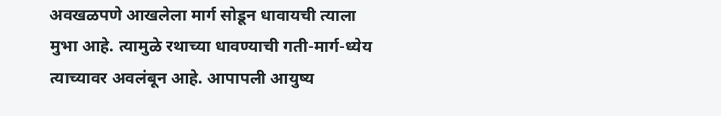अवखळपणे आखलेला मार्ग सोडून धावायची त्याला मुभा आहे. त्यामुळे रथाच्या धावण्याची गती-मार्ग-ध्येय त्याच्यावर अवलंबून आहे. आपापली आयुष्य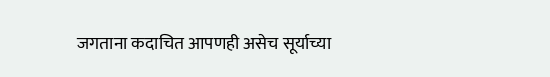जगताना कदाचित आपणही असेच सूर्याच्या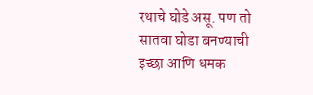रथाचे घोडे असू. पण तो सातवा घोडा बनण्याची इच्छा आणि धमक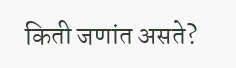किती जणांत असते?